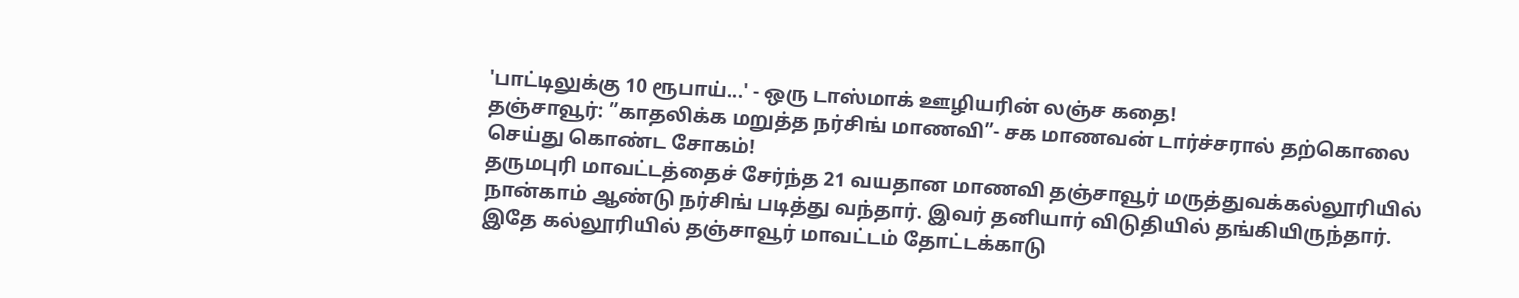'பாட்டிலுக்கு 10 ரூபாய்...' - ஒரு டாஸ்மாக் ஊழியரின் லஞ்ச கதை!
தஞ்சாவூர்: ”காதலிக்க மறுத்த நர்சிங் மாணவி”- சக மாணவன் டார்ச்சரால் தற்கொலை செய்து கொண்ட சோகம்!
தருமபுரி மாவட்டத்தைச் சேர்ந்த 21 வயதான மாணவி தஞ்சாவூர் மருத்துவக்கல்லூரியில் நான்காம் ஆண்டு நர்சிங் படித்து வந்தார். இவர் தனியார் விடுதியில் தங்கியிருந்தார். இதே கல்லூரியில் தஞ்சாவூர் மாவட்டம் தோட்டக்காடு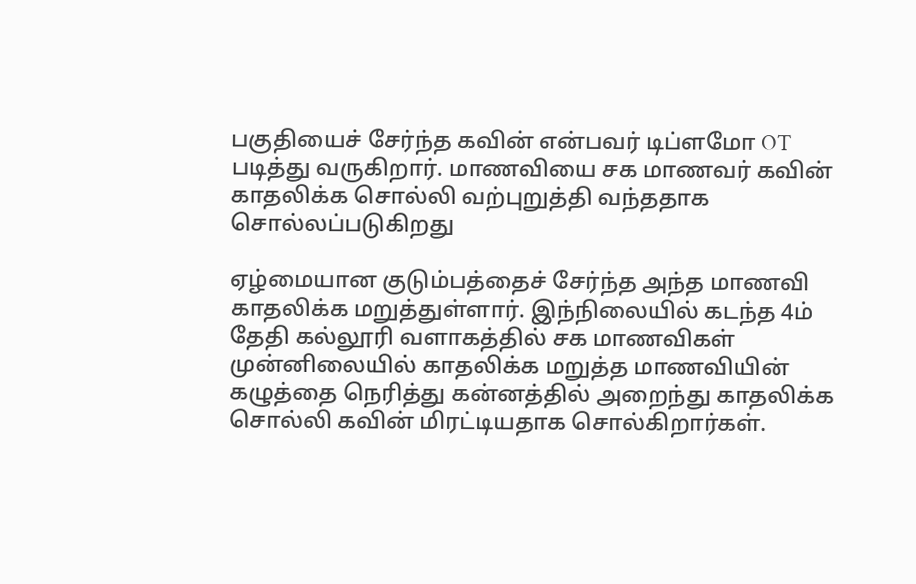பகுதியைச் சேர்ந்த கவின் என்பவர் டிப்ளமோ OT படித்து வருகிறார். மாணவியை சக மாணவர் கவின் காதலிக்க சொல்லி வற்புறுத்தி வந்ததாக சொல்லப்படுகிறது

ஏழ்மையான குடும்பத்தைச் சேர்ந்த அந்த மாணவி காதலிக்க மறுத்துள்ளார். இந்நிலையில் கடந்த 4ம் தேதி கல்லூரி வளாகத்தில் சக மாணவிகள் முன்னிலையில் காதலிக்க மறுத்த மாணவியின் கழுத்தை நெரித்து கன்னத்தில் அறைந்து காதலிக்க சொல்லி கவின் மிரட்டியதாக சொல்கிறார்கள்.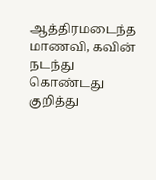ஆத்திரமடைந்த மாணவி, கவின் நடந்து கொண்டது குறித்து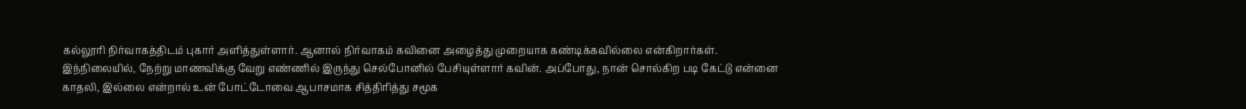கல்லூரி நிர்வாகத்திடம் புகார் அளித்துள்ளார். ஆனால் நிர்வாகம் கவினை அழைத்து முறையாக கண்டிக்கவில்லை என்கிறார்கள்.
இந்நிலையில், நேற்று மாணவிக்கு வேறு எண்ணில் இருந்து செல்போனில் பேசியுள்ளார் கவின். அப்போது, நான் சொல்கிற படி கேட்டு என்னை காதலி, இல்லை என்றால் உன் போட்டோவை ஆபாசமாக சித்திரித்து சமூக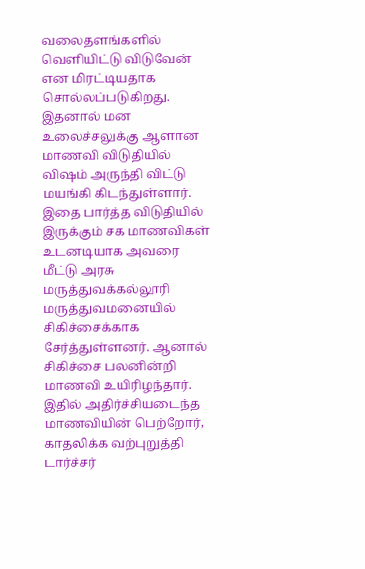வலைதளங்களில் வெளியிட்டு விடுவேன் என மிரட்டியதாக சொல்லப்படுகிறது. இதனால் மன உலைச்சலுக்கு ஆளான மாணவி விடுதியில் விஷம் அருந்தி விட்டு மயங்கி கிடந்துள்ளார்.
இதை பார்த்த விடுதியில் இருக்கும் சக மாணவிகள் உடனடியாக அவரை மீட்டு அரசு மருத்துவக்கல்லூரி மருத்துவமனையில் சிகிச்சைக்காக சேர்த்துள்ளனர். ஆனால் சிகிச்சை பலனின்றி மாணவி உயிரிழந்தார். இதில் அதிர்ச்சியடைந்த மாணவியின் பெற்றோர், காதலிக்க வற்புறுத்தி டார்ச்சர்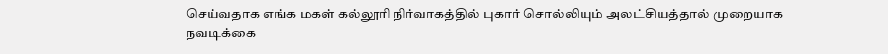செய்வதாக எங்க மகள் கல்லூரி நிர்வாகத்தில் புகார் சொல்லியும் அலட்சியத்தால் முறையாக நவடிக்கை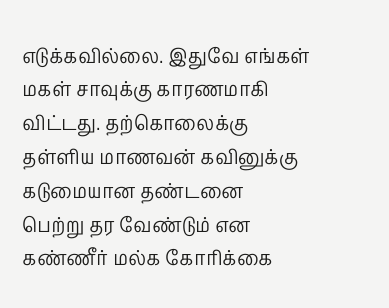எடுக்கவில்லை. இதுவே எங்கள் மகள் சாவுக்கு காரணமாகி விட்டது. தற்கொலைக்கு தள்ளிய மாணவன் கவினுக்கு கடுமையான தண்டனை பெற்று தர வேண்டும் என கண்ணீர் மல்க கோரிக்கை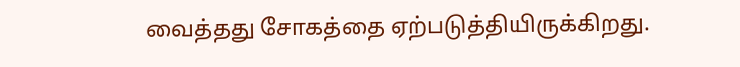வைத்தது சோகத்தை ஏற்படுத்தியிருக்கிறது.